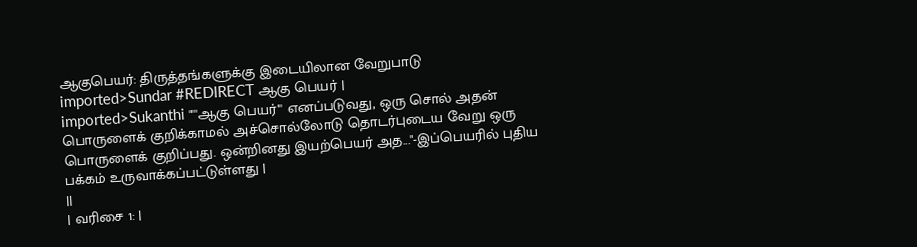ஆகுபெயர்: திருத்தங்களுக்கு இடையிலான வேறுபாடு
imported>Sundar #REDIRECT ஆகு பெயர் |
imported>Sukanthi "'''ஆகு பெயர்''' எனப்படுவது, ஒரு சொல் அதன் பொருளைக் குறிக்காமல் அச்சொல்லோடு தொடர்புடைய வேறு ஒரு பொருளைக் குறிப்பது. ஒன்றினது இயற்பெயர் அத..."-இப்பெயரில் புதிய பக்கம் உருவாக்கப்பட்டுள்ளது |
||
| வரிசை 1: |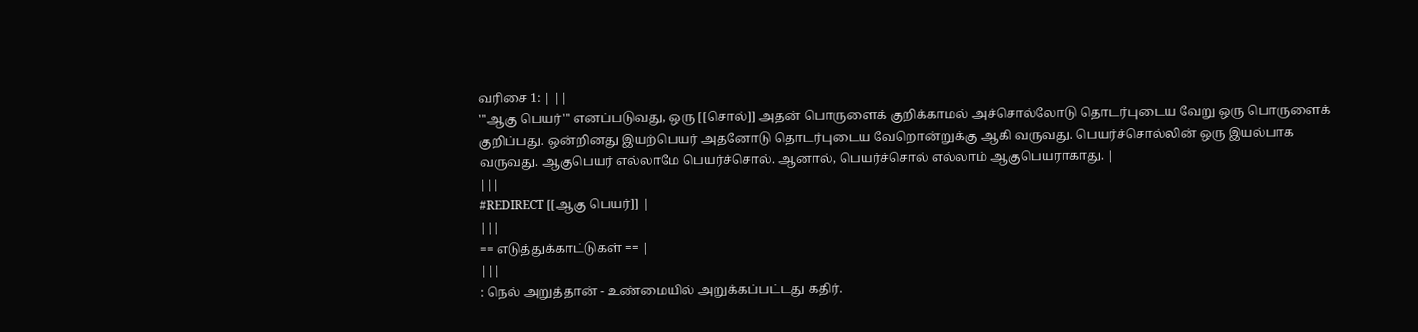வரிசை 1: | ||
'''ஆகு பெயர்''' எனப்படுவது, ஒரு [[சொல்]] அதன் பொருளைக் குறிக்காமல் அச்சொல்லோடு தொடர்புடைய வேறு ஒரு பொருளைக் குறிப்பது. ஒன்றினது இயற்பெயர் அதனோடு தொடர்புடைய வேறொன்றுக்கு ஆகி வருவது. பெயர்ச்சொல்லின் ஒரு இயல்பாக வருவது. ஆகுபெயர் எல்லாமே பெயர்ச்சொல். ஆனால், பெயர்ச்சொல் எல்லாம் ஆகுபெயராகாது. |
|||
#REDIRECT [[ஆகு பெயர்]] |
|||
== எடுத்துக்காட்டுகள் == |
|||
: நெல் அறுத்தான் - உண்மையில் அறுக்கப்பட்டது கதிர்.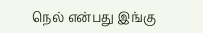நெல் என்பது இங்கு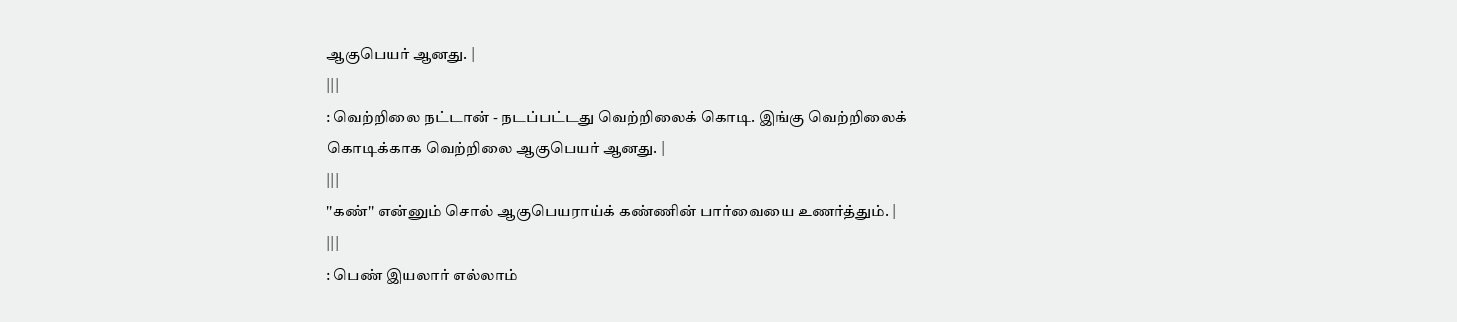ஆகுபெயர் ஆனது. |
|||
: வெற்றிலை நட்டான் - நடப்பட்டது வெற்றிலைக் கொடி. இங்கு வெற்றிலைக் கொடிக்காக வெற்றிலை ஆகுபெயர் ஆனது. |
|||
''கண்'' என்னும் சொல் ஆகுபெயராய்க் கண்ணின் பார்வையை உணர்த்தும். |
|||
: பெண் இயலார் எல்லாம்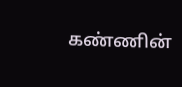கண்ணின்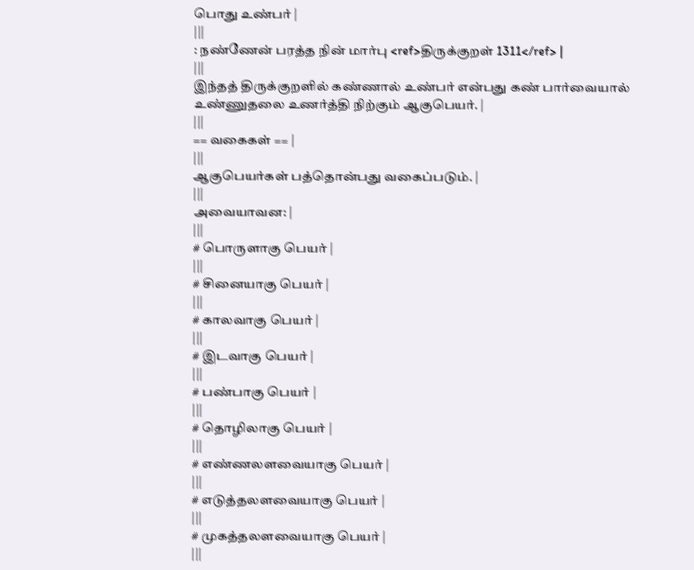பொது உண்பர் |
|||
: நண்ணேன் பரத்த நின் மார்பு <ref>திருக்குறள் 1311</ref> |
|||
இந்தத் திருக்குறளில் கண்ணால் உண்பர் என்பது கண் பார்வையால் உண்ணுதலை உணர்த்தி நிற்கும் ஆகுபெயர். |
|||
== வகைகள் == |
|||
ஆகுபெயர்கள் பத்தொன்பது வகைப்படும். |
|||
அவையாவன: |
|||
# பொருளாகு பெயர் |
|||
# சினையாகு பெயர் |
|||
# காலவாகு பெயர் |
|||
# இடவாகு பெயர் |
|||
# பண்பாகு பெயர் |
|||
# தொழிலாகு பெயர் |
|||
# எண்ணலளவையாகு பெயர் |
|||
# எடுத்தலளவையாகு பெயர் |
|||
# முகத்தலளவையாகு பெயர் |
|||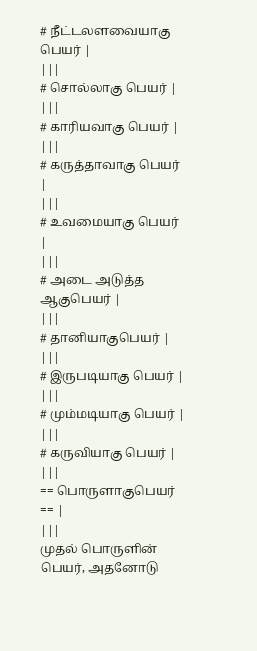# நீட்டலளவையாகு பெயர் |
|||
# சொல்லாகு பெயர் |
|||
# காரியவாகு பெயர் |
|||
# கருத்தாவாகு பெயர் |
|||
# உவமையாகு பெயர் |
|||
# அடை அடுத்த ஆகுபெயர் |
|||
# தானியாகுபெயர் |
|||
# இருபடியாகு பெயர் |
|||
# மும்மடியாகு பெயர் |
|||
# கருவியாகு பெயர் |
|||
== பொருளாகுபெயர் == |
|||
முதல் பொருளின் பெயர், அதனோடு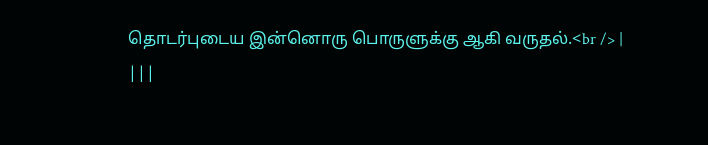தொடர்புடைய இன்னொரு பொருளுக்கு ஆகி வருதல்.<br /> |
|||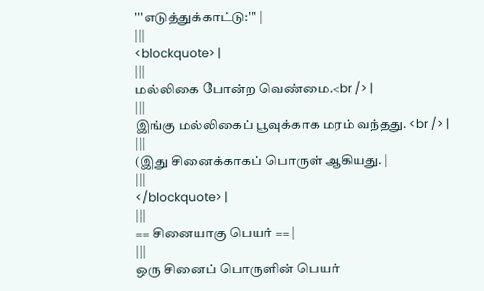'''எடுத்துக்காட்டு:''' |
|||
<blockquote> |
|||
மல்லிகை போன்ற வெண்மை.<br /> |
|||
இங்கு மல்லிகைப் பூவுக்காக மரம் வந்தது. <br /> |
|||
(இது சினைக்காகப் பொருள் ஆகியது. |
|||
</blockquote> |
|||
== சினையாகு பெயர் == |
|||
ஒரு சினைப் பொருளின் பெயர்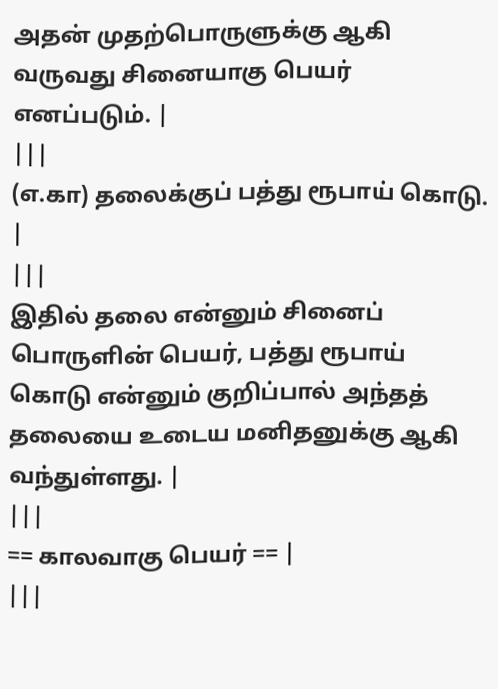அதன் முதற்பொருளுக்கு ஆகி வருவது சினையாகு பெயர் எனப்படும். |
|||
(எ.கா) தலைக்குப் பத்து ரூபாய் கொடு. |
|||
இதில் தலை என்னும் சினைப் பொருளின் பெயர், பத்து ரூபாய் கொடு என்னும் குறிப்பால் அந்தத் தலையை உடைய மனிதனுக்கு ஆகி வந்துள்ளது. |
|||
== காலவாகு பெயர் == |
|||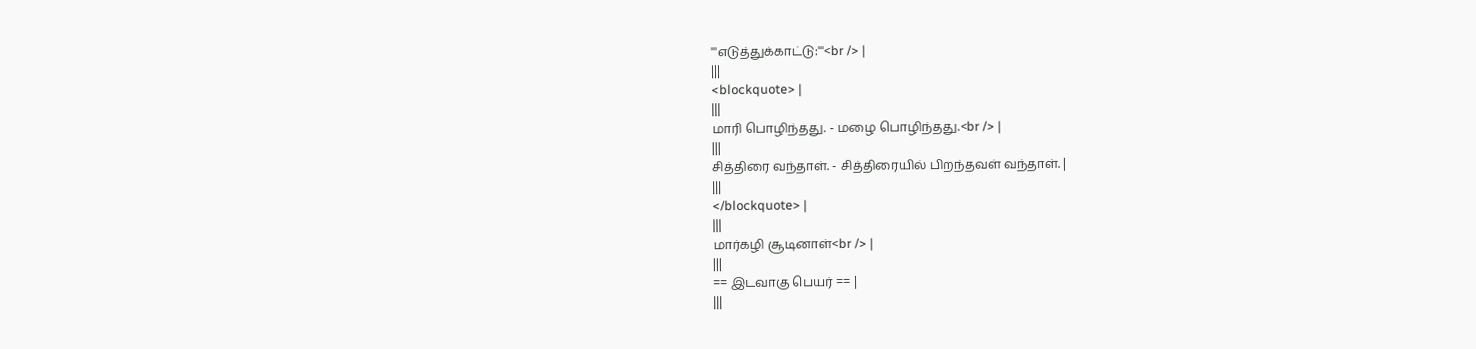'''எடுத்துக்காட்டு:'''<br /> |
|||
<blockquote> |
|||
மாரி பொழிந்தது. - மழை பொழிந்தது.<br /> |
|||
சித்திரை வந்தாள். - சித்திரையில் பிறந்தவள் வந்தாள். |
|||
</blockquote> |
|||
மார்கழி சூடினாள்<br /> |
|||
== இடவாகு பெயர் == |
|||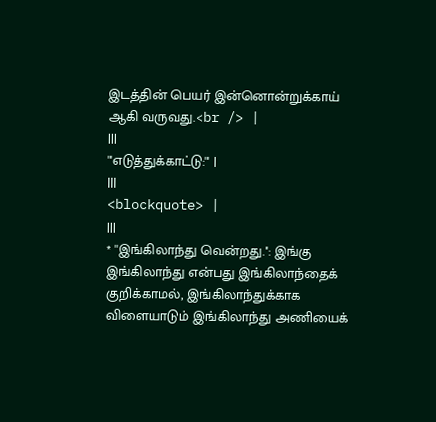இடத்தின் பெயர் இன்னொன்றுக்காய் ஆகி வருவது.<br /> |
|||
'''எடுத்துக்காட்டு:''' |
|||
<blockquote> |
|||
* ''இங்கிலாந்து வென்றது.'': இங்கு இங்கிலாந்து என்பது இங்கிலாந்தைக் குறிக்காமல், இங்கிலாந்துக்காக விளையாடும் இங்கிலாந்து அணியைக்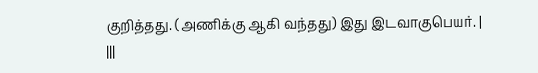குறித்தது. (அணிக்கு ஆகி வந்தது) இது இடவாகுபெயர். |
|||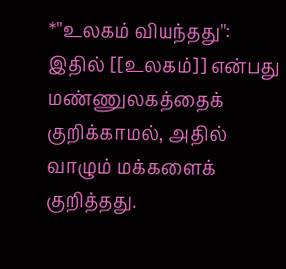*''உலகம் வியந்தது'': இதில் [[உலகம்]] என்பது மண்ணுலகத்தைக் குறிக்காமல், அதில் வாழும் மக்களைக் குறித்தது.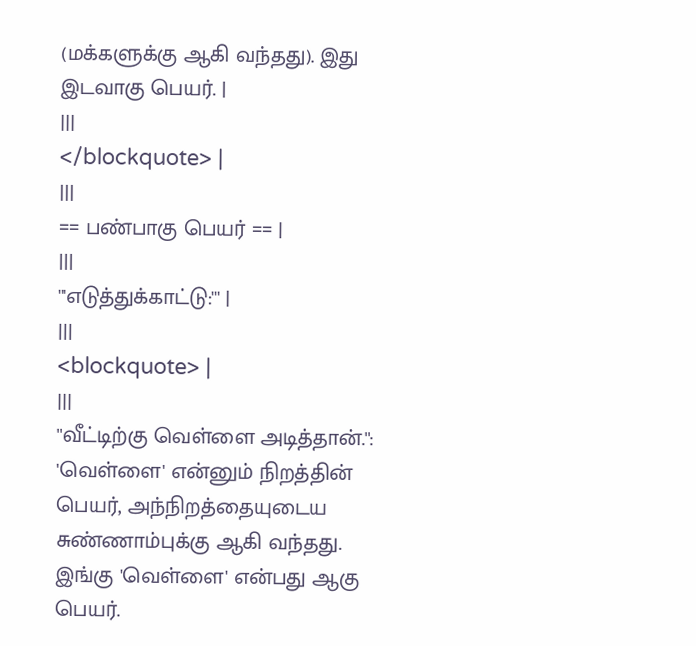(மக்களுக்கு ஆகி வந்தது). இது இடவாகு பெயர். |
|||
</blockquote> |
|||
== பண்பாகு பெயர் == |
|||
'''எடுத்துக்காட்டு:''' |
|||
<blockquote> |
|||
''வீட்டிற்கு வெள்ளை அடித்தான்.'': 'வெள்ளை' என்னும் நிறத்தின் பெயர், அந்நிறத்தையுடைய சுண்ணாம்புக்கு ஆகி வந்தது. இங்கு 'வெள்ளை' என்பது ஆகு பெயர்.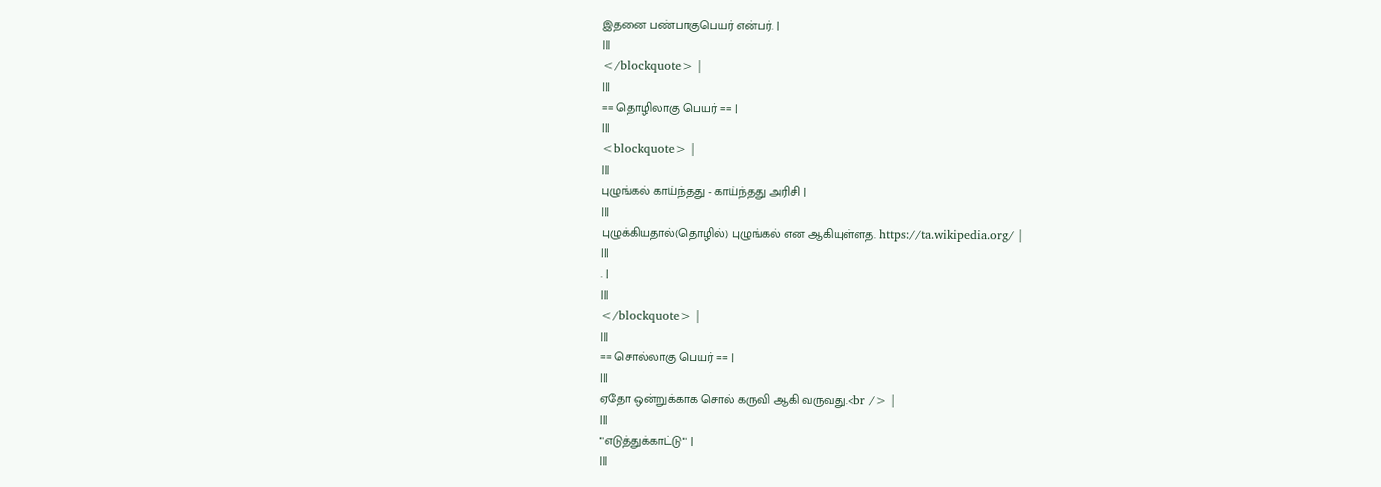இதனை பண்பாகுபெயர் என்பர். |
|||
</blockquote> |
|||
== தொழிலாகு பெயர் == |
|||
<blockquote> |
|||
புழுங்கல் காய்ந்தது - காய்ந்தது அரிசி |
|||
புழுக்கியதால்(தொழில்) புழுங்கல் என ஆகியுள்ளத. https://ta.wikipedia.org/ |
|||
. |
|||
</blockquote> |
|||
== சொல்லாகு பெயர் == |
|||
ஏதோ ஒன்றுக்காக சொல் கருவி ஆகி வருவது.<br /> |
|||
'''எடுத்துக்காட்டு''' |
|||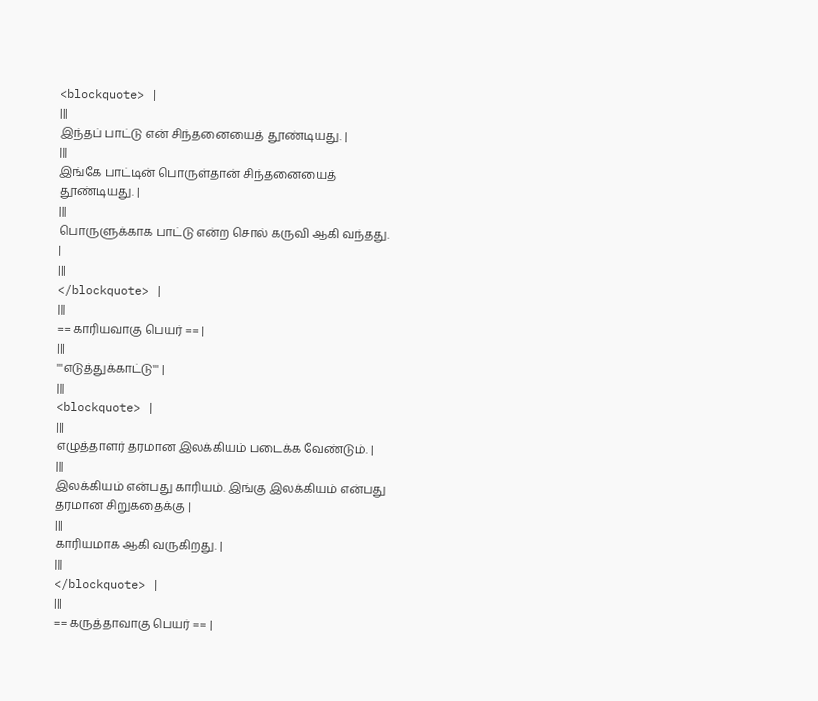<blockquote> |
|||
இந்தப் பாட்டு என் சிந்தனையைத் தூண்டியது. |
|||
இங்கே பாட்டின் பொருள்தான் சிந்தனையைத் தூண்டியது. |
|||
பொருளுக்காக பாட்டு என்ற சொல் கருவி ஆகி வந்தது. |
|||
</blockquote> |
|||
== காரியவாகு பெயர் == |
|||
'''எடுத்துக்காட்டு''' |
|||
<blockquote> |
|||
எழுத்தாளர் தரமான இலக்கியம் படைக்க வேண்டும். |
|||
இலக்கியம் என்பது காரியம். இங்கு இலக்கியம் என்பது தரமான சிறுகதைக்கு |
|||
காரியமாக ஆகி வருகிறது. |
|||
</blockquote> |
|||
== கருத்தாவாகு பெயர் == |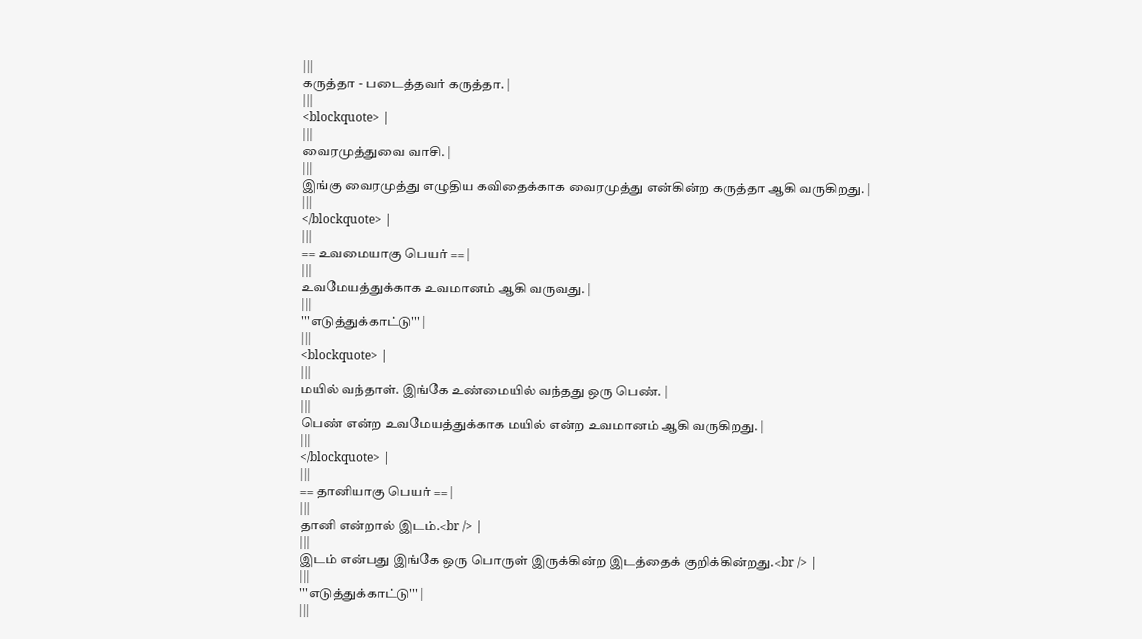|||
கருத்தா - படைத்தவர் கருத்தா. |
|||
<blockquote> |
|||
வைரமுத்துவை வாசி. |
|||
இங்கு வைரமுத்து எழுதிய கவிதைக்காக வைரமுத்து என்கின்ற கருத்தா ஆகி வருகிறது. |
|||
</blockquote> |
|||
== உவமையாகு பெயர் == |
|||
உவமேயத்துக்காக உவமானம் ஆகி வருவது. |
|||
'''எடுத்துக்காட்டு''' |
|||
<blockquote> |
|||
மயில் வந்தாள். இங்கே உண்மையில் வந்தது ஒரு பெண். |
|||
பெண் என்ற உவமேயத்துக்காக மயில் என்ற உவமானம் ஆகி வருகிறது. |
|||
</blockquote> |
|||
== தானியாகு பெயர் == |
|||
தானி என்றால் இடம்.<br /> |
|||
இடம் என்பது இங்கே ஒரு பொருள் இருக்கின்ற இடத்தைக் குறிக்கின்றது.<br /> |
|||
'''எடுத்துக்காட்டு''' |
|||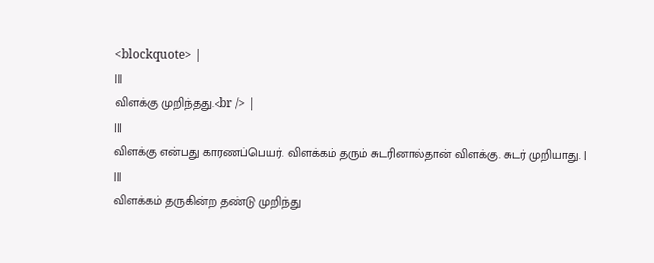<blockquote> |
|||
விளக்கு முறிந்தது.<br /> |
|||
விளக்கு என்பது காரணப்பெயர். விளக்கம் தரும் சுடரினால்தான் விளக்கு. சுடர் முறியாது. |
|||
விளக்கம் தருகின்ற தண்டு முறிந்து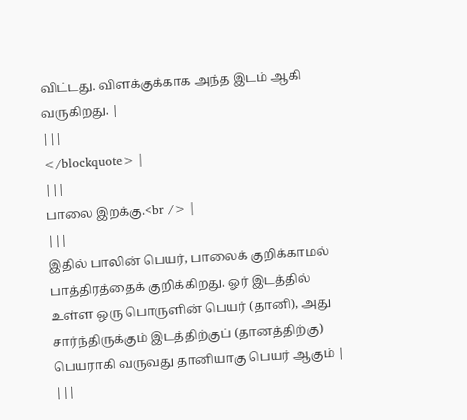விட்டது. விளக்குக்காக அந்த இடம் ஆகி வருகிறது. |
|||
</blockquote> |
|||
பாலை இறக்கு.<br /> |
|||
இதில் பாலின் பெயர், பாலைக் குறிக்காமல் பாத்திரத்தைக் குறிக்கிறது. ஓர் இடத்தில் உள்ள ஒரு பொருளின் பெயர் (தானி), அது சார்ந்திருக்கும் இடத்திற்குப் (தானத்திற்கு) பெயராகி வருவது தானியாகு பெயர் ஆகும் |
|||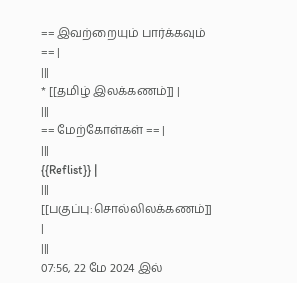== இவற்றையும் பார்க்கவும் == |
|||
* [[தமிழ் இலக்கணம்]] |
|||
== மேற்கோள்கள் == |
|||
{{Reflist}} |
|||
[[பகுப்பு:சொல்லிலக்கணம்]] |
|||
07:56, 22 மே 2024 இல்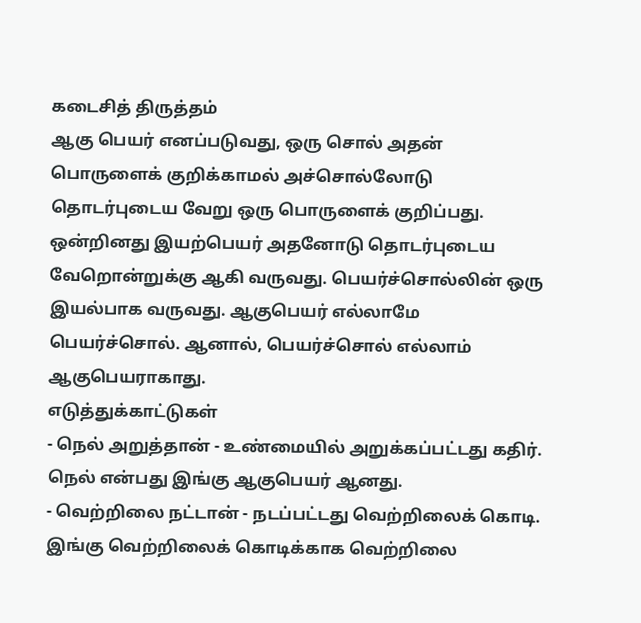கடைசித் திருத்தம்
ஆகு பெயர் எனப்படுவது, ஒரு சொல் அதன் பொருளைக் குறிக்காமல் அச்சொல்லோடு தொடர்புடைய வேறு ஒரு பொருளைக் குறிப்பது. ஒன்றினது இயற்பெயர் அதனோடு தொடர்புடைய வேறொன்றுக்கு ஆகி வருவது. பெயர்ச்சொல்லின் ஒரு இயல்பாக வருவது. ஆகுபெயர் எல்லாமே பெயர்ச்சொல். ஆனால், பெயர்ச்சொல் எல்லாம் ஆகுபெயராகாது.
எடுத்துக்காட்டுகள்
- நெல் அறுத்தான் - உண்மையில் அறுக்கப்பட்டது கதிர். நெல் என்பது இங்கு ஆகுபெயர் ஆனது.
- வெற்றிலை நட்டான் - நடப்பட்டது வெற்றிலைக் கொடி. இங்கு வெற்றிலைக் கொடிக்காக வெற்றிலை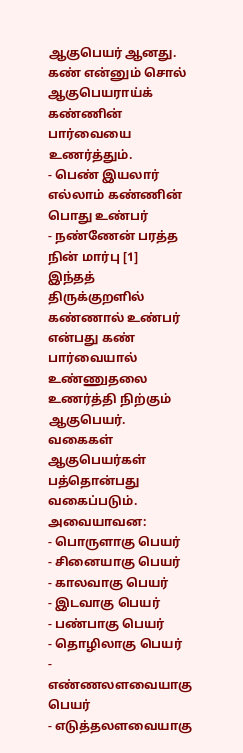ஆகுபெயர் ஆனது.
கண் என்னும் சொல் ஆகுபெயராய்க் கண்ணின் பார்வையை உணர்த்தும்.
- பெண் இயலார் எல்லாம் கண்ணின் பொது உண்பர்
- நண்ணேன் பரத்த நின் மார்பு [1]
இந்தத் திருக்குறளில் கண்ணால் உண்பர் என்பது கண் பார்வையால் உண்ணுதலை உணர்த்தி நிற்கும் ஆகுபெயர்.
வகைகள்
ஆகுபெயர்கள் பத்தொன்பது வகைப்படும்.
அவையாவன:
- பொருளாகு பெயர்
- சினையாகு பெயர்
- காலவாகு பெயர்
- இடவாகு பெயர்
- பண்பாகு பெயர்
- தொழிலாகு பெயர்
- எண்ணலளவையாகு பெயர்
- எடுத்தலளவையாகு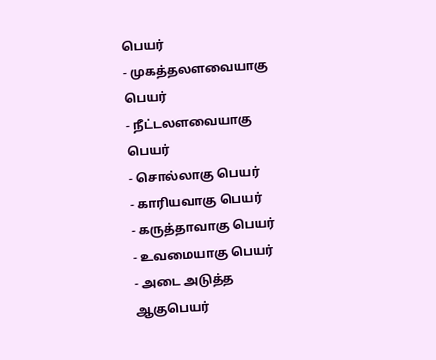பெயர்
- முகத்தலளவையாகு பெயர்
- நீட்டலளவையாகு பெயர்
- சொல்லாகு பெயர்
- காரியவாகு பெயர்
- கருத்தாவாகு பெயர்
- உவமையாகு பெயர்
- அடை அடுத்த ஆகுபெயர்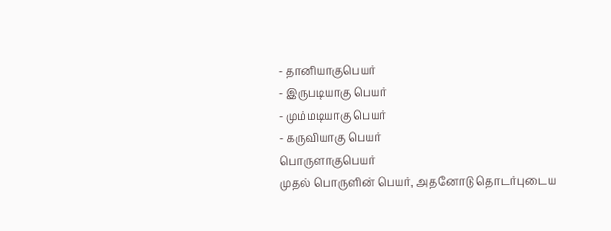- தானியாகுபெயர்
- இருபடியாகு பெயர்
- மும்மடியாகு பெயர்
- கருவியாகு பெயர்
பொருளாகுபெயர்
முதல் பொருளின் பெயர், அதனோடு தொடர்புடைய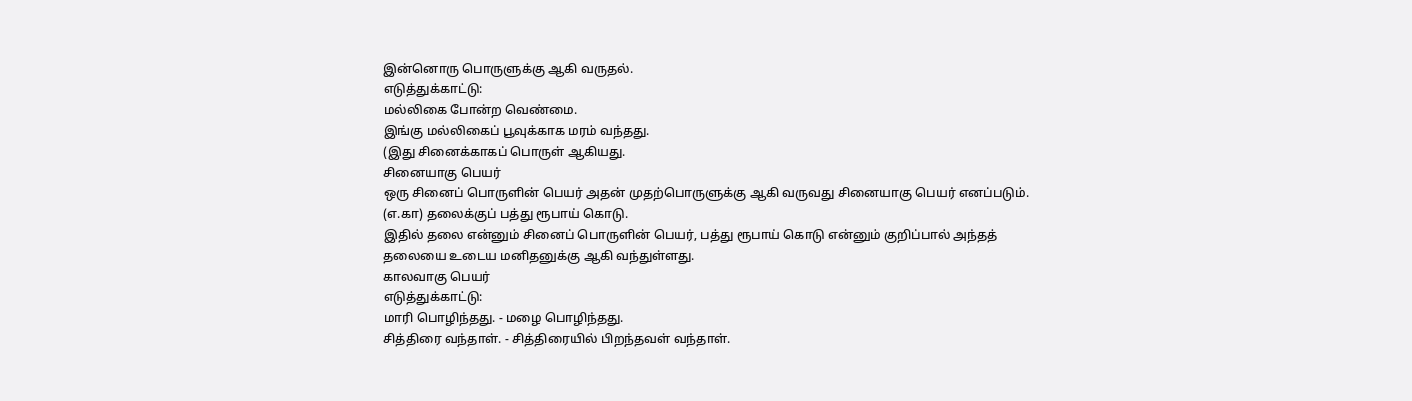இன்னொரு பொருளுக்கு ஆகி வருதல்.
எடுத்துக்காட்டு:
மல்லிகை போன்ற வெண்மை.
இங்கு மல்லிகைப் பூவுக்காக மரம் வந்தது.
(இது சினைக்காகப் பொருள் ஆகியது.
சினையாகு பெயர்
ஒரு சினைப் பொருளின் பெயர் அதன் முதற்பொருளுக்கு ஆகி வருவது சினையாகு பெயர் எனப்படும்.
(எ.கா) தலைக்குப் பத்து ரூபாய் கொடு.
இதில் தலை என்னும் சினைப் பொருளின் பெயர், பத்து ரூபாய் கொடு என்னும் குறிப்பால் அந்தத் தலையை உடைய மனிதனுக்கு ஆகி வந்துள்ளது.
காலவாகு பெயர்
எடுத்துக்காட்டு:
மாரி பொழிந்தது. - மழை பொழிந்தது.
சித்திரை வந்தாள். - சித்திரையில் பிறந்தவள் வந்தாள்.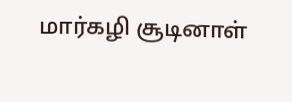மார்கழி சூடினாள்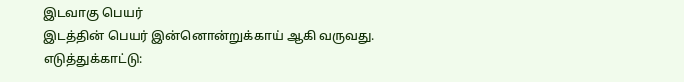இடவாகு பெயர்
இடத்தின் பெயர் இன்னொன்றுக்காய் ஆகி வருவது.
எடுத்துக்காட்டு: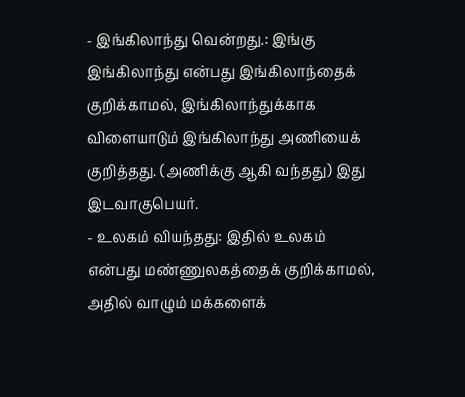- இங்கிலாந்து வென்றது.: இங்கு இங்கிலாந்து என்பது இங்கிலாந்தைக் குறிக்காமல், இங்கிலாந்துக்காக விளையாடும் இங்கிலாந்து அணியைக் குறித்தது. (அணிக்கு ஆகி வந்தது) இது இடவாகுபெயர்.
- உலகம் வியந்தது: இதில் உலகம் என்பது மண்ணுலகத்தைக் குறிக்காமல், அதில் வாழும் மக்களைக்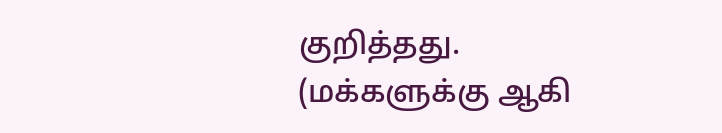குறித்தது. (மக்களுக்கு ஆகி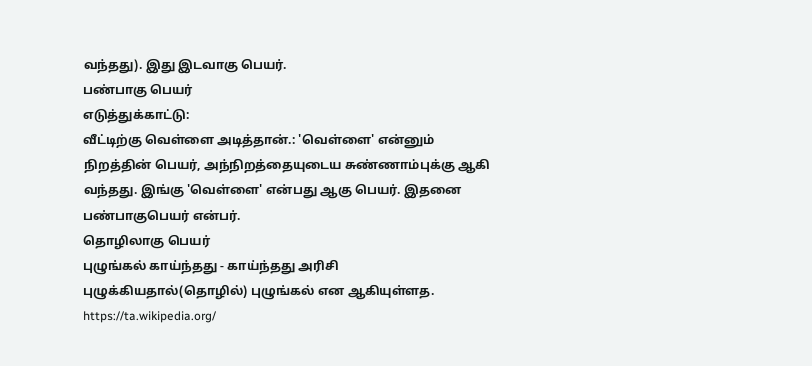வந்தது). இது இடவாகு பெயர்.
பண்பாகு பெயர்
எடுத்துக்காட்டு:
வீட்டிற்கு வெள்ளை அடித்தான்.: 'வெள்ளை' என்னும் நிறத்தின் பெயர், அந்நிறத்தையுடைய சுண்ணாம்புக்கு ஆகி வந்தது. இங்கு 'வெள்ளை' என்பது ஆகு பெயர். இதனை பண்பாகுபெயர் என்பர்.
தொழிலாகு பெயர்
புழுங்கல் காய்ந்தது - காய்ந்தது அரிசி புழுக்கியதால்(தொழில்) புழுங்கல் என ஆகியுள்ளத. https://ta.wikipedia.org/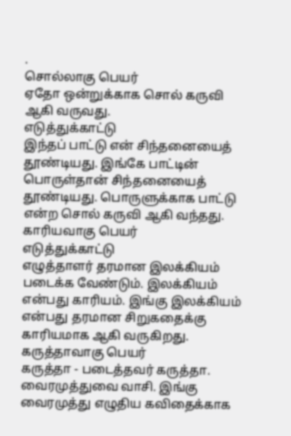.
சொல்லாகு பெயர்
ஏதோ ஒன்றுக்காக சொல் கருவி ஆகி வருவது.
எடுத்துக்காட்டு
இந்தப் பாட்டு என் சிந்தனையைத் தூண்டியது. இங்கே பாட்டின் பொருள்தான் சிந்தனையைத் தூண்டியது. பொருளுக்காக பாட்டு என்ற சொல் கருவி ஆகி வந்தது.
காரியவாகு பெயர்
எடுத்துக்காட்டு
எழுத்தாளர் தரமான இலக்கியம் படைக்க வேண்டும். இலக்கியம் என்பது காரியம். இங்கு இலக்கியம் என்பது தரமான சிறுகதைக்கு காரியமாக ஆகி வருகிறது.
கருத்தாவாகு பெயர்
கருத்தா - படைத்தவர் கருத்தா.
வைரமுத்துவை வாசி. இங்கு வைரமுத்து எழுதிய கவிதைக்காக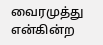வைரமுத்து என்கின்ற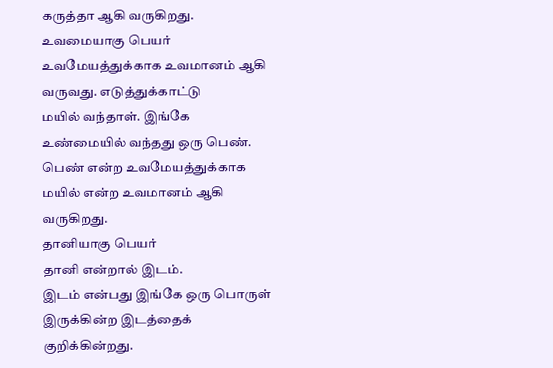கருத்தா ஆகி வருகிறது.
உவமையாகு பெயர்
உவமேயத்துக்காக உவமானம் ஆகி வருவது. எடுத்துக்காட்டு
மயில் வந்தாள். இங்கே உண்மையில் வந்தது ஒரு பெண். பெண் என்ற உவமேயத்துக்காக மயில் என்ற உவமானம் ஆகி வருகிறது.
தானியாகு பெயர்
தானி என்றால் இடம்.
இடம் என்பது இங்கே ஒரு பொருள் இருக்கின்ற இடத்தைக் குறிக்கின்றது.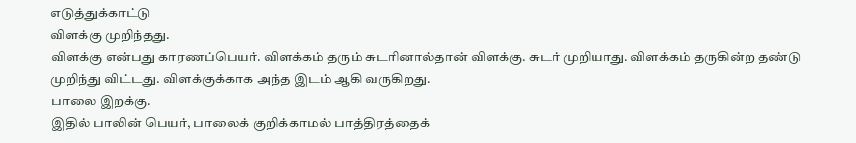எடுத்துக்காட்டு
விளக்கு முறிந்தது.
விளக்கு என்பது காரணப்பெயர். விளக்கம் தரும் சுடரினால்தான் விளக்கு. சுடர் முறியாது. விளக்கம் தருகின்ற தண்டு முறிந்து விட்டது. விளக்குக்காக அந்த இடம் ஆகி வருகிறது.
பாலை இறக்கு.
இதில் பாலின் பெயர், பாலைக் குறிக்காமல் பாத்திரத்தைக்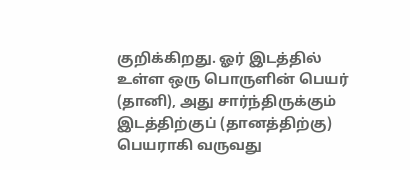குறிக்கிறது. ஓர் இடத்தில் உள்ள ஒரு பொருளின் பெயர் (தானி), அது சார்ந்திருக்கும் இடத்திற்குப் (தானத்திற்கு) பெயராகி வருவது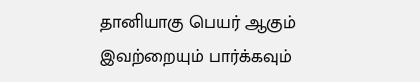தானியாகு பெயர் ஆகும்
இவற்றையும் பார்க்கவும்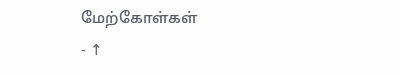மேற்கோள்கள்
- ↑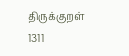திருக்குறள் 1311